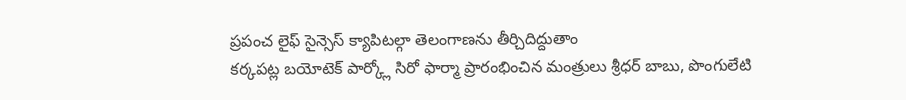ప్రపంచ లైఫ్ సైన్సెస్ క్యాపిటల్గా తెలంగాణను తీర్చిదిద్దుతాం
కర్కపట్ల బయోటెక్ పార్క్లో సిరో ఫార్మా ప్రారంభించిన మంత్రులు శ్రీధర్ బాబు, పొంగులేటి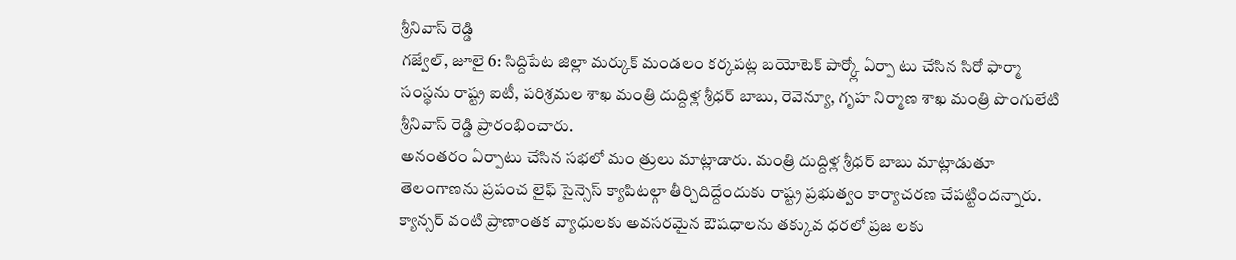శ్రీనివాస్ రెడ్డి
గజ్వేల్, జూలై 6: సిద్దిపేట జిల్లా మర్కుక్ మండలం కర్కపట్ల బయోటెక్ పార్క్లో ఏర్పా టు చేసిన సిరో ఫార్మా సంస్థను రాష్ట్ర ఐటీ, పరిశ్రమల శాఖ మంత్రి దుద్దిళ్ల శ్రీధర్ బాబు, రెవెన్యూ, గృహ నిర్మాణ శాఖ మంత్రి పొంగులేటి శ్రీనివాస్ రెడ్డి ప్రారంభించారు.
అనంతరం ఏర్పాటు చేసిన సభలో మం త్రులు మాట్లాడారు. మంత్రి దుద్దిళ్ల శ్రీధర్ బాబు మాట్లాడుతూ తెలంగాణను ప్రపంచ లైఫ్ సైన్సెస్ క్యాపిటల్గా తీర్చిదిద్దేందుకు రాష్ట్ర ప్రభుత్వం కార్యాచరణ చేపట్టిందన్నారు. క్యాన్సర్ వంటి ప్రాణాంతక వ్యాధులకు అవసరమైన ఔషధాలను తక్కువ ధరలో ప్రజ లకు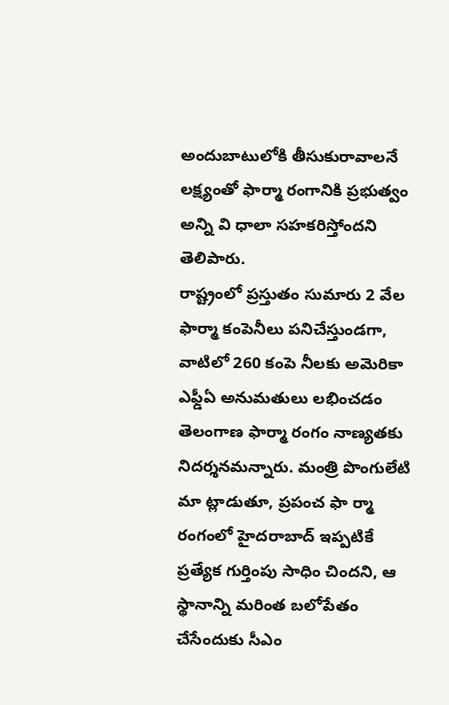అందుబాటులోకి తీసుకురావాలనే లక్ష్యంతో ఫార్మా రంగానికి ప్రభుత్వం అన్ని వి ధాలా సహకరిస్తోందని తెలిపారు.
రాష్ట్రంలో ప్రస్తుతం సుమారు 2 వేల ఫార్మా కంపెనీలు పనిచేస్తుండగా, వాటిలో 260 కంపె నీలకు అమెరికా ఎఫ్డీఏ అనుమతులు లభించడం తెలంగాణ ఫార్మా రంగం నాణ్యతకు నిదర్శనమన్నారు. మంత్రి పొంగులేటి మా ట్లాడుతూ, ప్రపంచ ఫా ర్మా రంగంలో హైదరాబాద్ ఇప్పటికే ప్రత్యేక గుర్తింపు సాధిం చిందని, ఆ స్థానాన్ని మరింత బలోపేతం చేసేందుకు సీఎం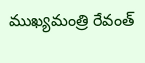ముఖ్యమంత్రి రేవంత్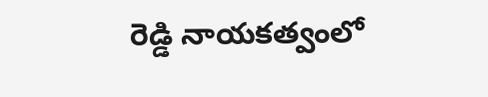రెడ్డి నాయకత్వంలో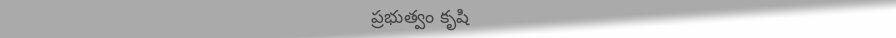ప్రభుత్వం కృషి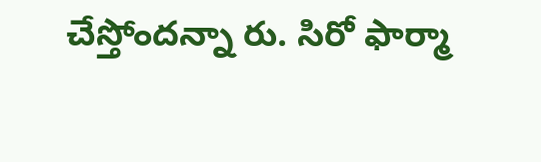చేస్తోందన్నా రు. సిరో ఫార్మా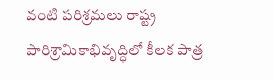వంటి పరిశ్రమలు రాష్ట్ర పారిశ్రామికాభివృద్ధిలో కీలక పాత్ర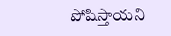పోషిస్తాయని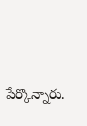పేర్కొన్నారు.